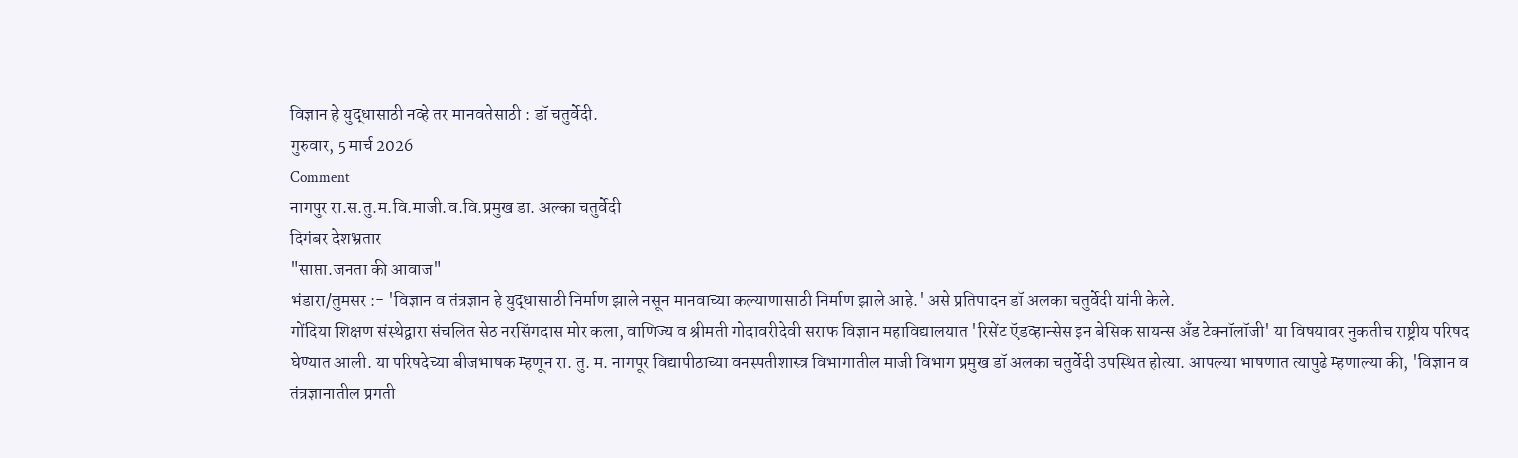विज्ञान हे युद्धासाठी नव्हे तर मानवतेसाठी : डॉ चतुर्वेदी.
गुरुवार, 5 मार्च 2026
Comment
नागपुर रा.स.तु.म.वि.माजी.व.वि.प्रमुख डा. अल्का चतुर्वेदी
दिगंबर देशभ्रतार
"साप्ता.जनता की आवाज"
भंडारा/तुमसर :- 'विज्ञान व तंत्रज्ञान हे युद्धासाठी निर्माण झाले नसून मानवाच्या कल्याणासाठी निर्माण झाले आहे.' असे प्रतिपादन डॉ अलका चतुर्वेदी यांनी केले.
गोंदिया शिक्षण संस्थेद्वारा संचलित सेठ नरसिंगदास मोर कला, वाणिज्य व श्रीमती गोदावरीदेवी सराफ विज्ञान महाविद्यालयात 'रिसेंट ऍडव्हान्सेस इन बेसिक सायन्स अँड टेक्नॉलॉजी' या विषयावर नुकतीच राष्ट्रीय परिषद घेण्यात आली. या परिषदेच्या बीजभाषक म्हणून रा. तु. म. नागपूर विद्यापीठाच्या वनस्पतीशास्त्र विभागातील माजी विभाग प्रमुख डॉ अलका चतुर्वेदी उपस्थित होत्या. आपल्या भाषणात त्यापुढे म्हणाल्या की, 'विज्ञान व तंत्रज्ञानातील प्रगती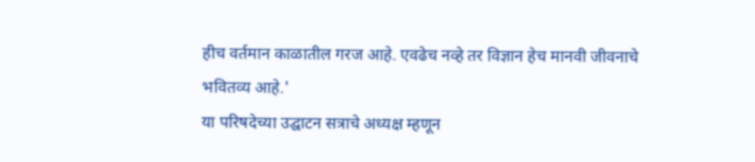हीच वर्तमान काळातील गरज आहे. एवढेच नव्हे तर विज्ञान हेच मानवी जीवनाचे भवितव्य आहे.'
या परिषदेच्या उद्घाटन सत्राचे अध्यक्ष म्हणून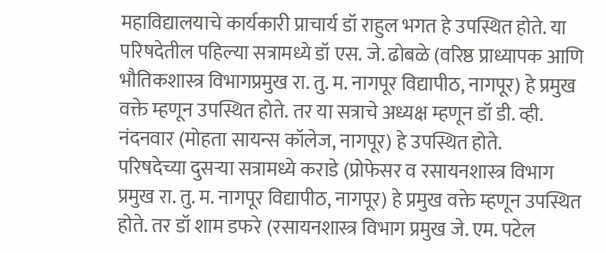महाविद्यालयाचे कार्यकारी प्राचार्य डॉ राहुल भगत हे उपस्थित होते. या परिषदेतील पहिल्या सत्रामध्ये डॉ एस. जे. ढोबळे (वरिष्ठ प्राध्यापक आणि भौतिकशास्त्र विभागप्रमुख रा. तु. म. नागपूर विद्यापीठ, नागपूर) हे प्रमुख वक्ते म्हणून उपस्थित होते. तर या सत्राचे अध्यक्ष म्हणून डॉ डी. व्ही. नंदनवार (मोहता सायन्स कॉलेज, नागपूर) हे उपस्थित होते.
परिषदेच्या दुसऱ्या सत्रामध्ये कराडे (प्रोफेसर व रसायनशास्त्र विभाग प्रमुख रा. तु. म. नागपूर विद्यापीठ, नागपूर) हे प्रमुख वक्ते म्हणून उपस्थित होते. तर डॉ शाम डफरे (रसायनशास्त्र विभाग प्रमुख जे. एम. पटेल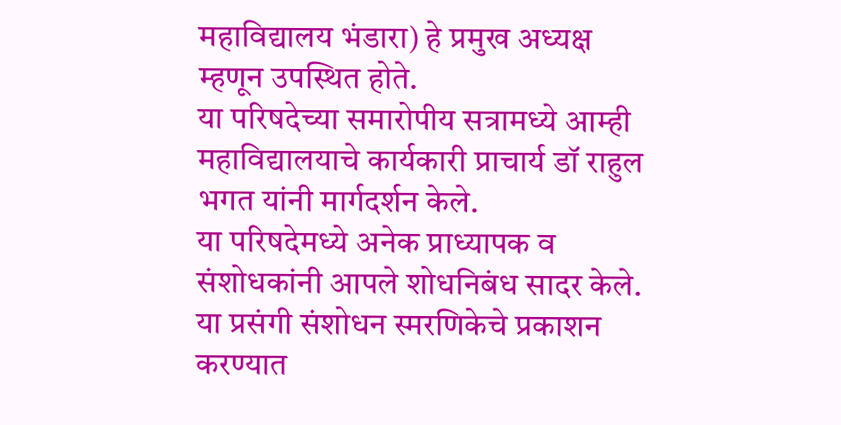महाविद्यालय भंडारा) हे प्रमुख अध्यक्ष म्हणून उपस्थित होते.
या परिषदेच्या समारोपीय सत्रामध्ये आम्ही महाविद्यालयाचे कार्यकारी प्राचार्य डॉ राहुल भगत यांनी मार्गदर्शन केले.
या परिषदेमध्ये अनेक प्राध्यापक व संशोधकांनी आपले शोधनिबंध सादर केले. या प्रसंगी संशोधन स्मरणिकेचे प्रकाशन करण्यात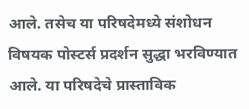आले. तसेच या परिषदेमध्ये संशोधन विषयक पोस्टर्स प्रदर्शन सुद्धा भरविण्यात आले. या परिषदेचे प्रास्ताविक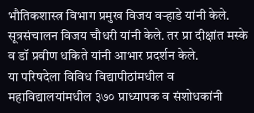भौतिकशास्त्र विभाग प्रमुख विजय वऱ्हाडे यांनी केले. सूत्रसंचालन विजय चौधरी यांनी केले. तर प्रा दीक्षांत मस्के व डॉ प्रवीण धकिते यांनी आभार प्रदर्शन केले.
या परिषदेला विविध विद्यापीठांमधील व महाविद्यालयांमधील ३७० प्राध्यापक व संशोधकांनी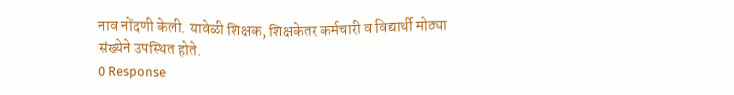नाव नोंदणी केली. यावेळी शिक्षक, शिक्षकेतर कर्मचारी व विद्यार्थी मोठ्या संख्येने उपस्थित होते.
0 Response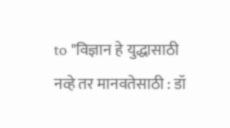to "विज्ञान हे युद्धासाठी नव्हे तर मानवतेसाठी : डॉ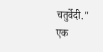चतुर्वेदी."
एक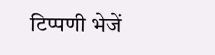टिप्पणी भेजें